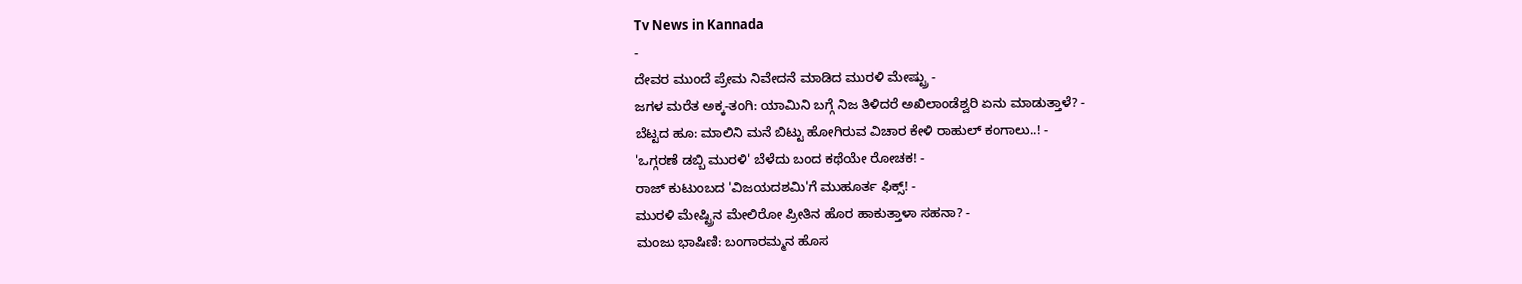Tv News in Kannada
-
ದೇವರ ಮುಂದೆ ಪ್ರೇಮ ನಿವೇದನೆ ಮಾಡಿದ ಮುರಳಿ ಮೇಷ್ಟ್ರು -
ಜಗಳ ಮರೆತ ಅಕ್ಕ-ತಂಗಿ: ಯಾಮಿನಿ ಬಗ್ಗೆ ನಿಜ ತಿಳಿದರೆ ಅಖಿಲಾಂಡೆಶ್ವರಿ ಏನು ಮಾಡುತ್ತಾಳೆ? -
ಬೆಟ್ಟದ ಹೂ: ಮಾಲಿನಿ ಮನೆ ಬಿಟ್ಟು ಹೋಗಿರುವ ವಿಚಾರ ಕೇಳಿ ರಾಹುಲ್ ಕಂಗಾಲು..! -
'ಒಗ್ಗರಣೆ ಡಬ್ಬಿ ಮುರಳಿ' ಬೆಳೆದು ಬಂದ ಕಥೆಯೇ ರೋಚಕ! -
ರಾಜ್ ಕುಟುಂಬದ 'ವಿಜಯದಶಮಿ'ಗೆ ಮುಹೂರ್ತ ಫಿಕ್ಸ್! -
ಮುರಳಿ ಮೇಷ್ಟ್ರಿನ ಮೇಲಿರೋ ಪ್ರೀತಿನ ಹೊರ ಹಾಕುತ್ತಾಳಾ ಸಹನಾ? -
ಮಂಜು ಭಾಷಿಣಿ: ಬಂಗಾರಮ್ಮನ ಹೊಸ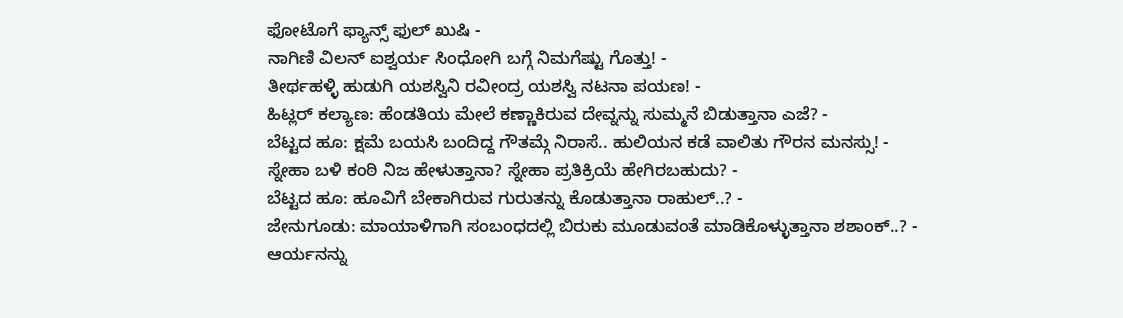ಫೋಟೊಗೆ ಫ್ಯಾನ್ಸ್ ಫುಲ್ ಖುಷಿ -
ನಾಗಿಣಿ ವಿಲನ್ ಐಶ್ವರ್ಯ ಸಿಂಧೋಗಿ ಬಗ್ಗೆ ನಿಮಗೆಷ್ಟು ಗೊತ್ತು! -
ತೀರ್ಥಹಳ್ಳಿ ಹುಡುಗಿ ಯಶಸ್ವಿನಿ ರವೀಂದ್ರ ಯಶಸ್ವಿ ನಟನಾ ಪಯಣ! -
ಹಿಟ್ಲರ್ ಕಲ್ಯಾಣ: ಹೆಂಡತಿಯ ಮೇಲೆ ಕಣ್ಣಾಕಿರುವ ದೇವ್ನನ್ನು ಸುಮ್ಮನೆ ಬಿಡುತ್ತಾನಾ ಎಜೆ? -
ಬೆಟ್ಟದ ಹೂ: ಕ್ಷಮೆ ಬಯಸಿ ಬಂದಿದ್ದ ಗೌತಮ್ಗೆ ನಿರಾಸೆ.. ಹುಲಿಯನ ಕಡೆ ವಾಲಿತು ಗೌರನ ಮನಸ್ಸು! -
ಸ್ನೇಹಾ ಬಳಿ ಕಂಠಿ ನಿಜ ಹೇಳುತ್ತಾನಾ? ಸ್ನೇಹಾ ಪ್ರತಿಕ್ರಿಯೆ ಹೇಗಿರಬಹುದು? -
ಬೆಟ್ಟದ ಹೂ: ಹೂವಿಗೆ ಬೇಕಾಗಿರುವ ಗುರುತನ್ನು ಕೊಡುತ್ತಾನಾ ರಾಹುಲ್..? -
ಜೇನುಗೂಡು: ಮಾಯಾಳಿಗಾಗಿ ಸಂಬಂಧದಲ್ಲಿ ಬಿರುಕು ಮೂಡುವಂತೆ ಮಾಡಿಕೊಳ್ಳುತ್ತಾನಾ ಶಶಾಂಕ್..? -
ಆರ್ಯನನ್ನು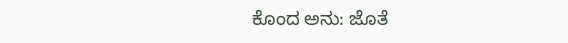ಕೊಂದ ಅನು: ಜೊತೆ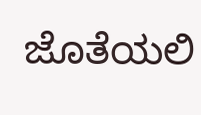ಜೊತೆಯಲಿ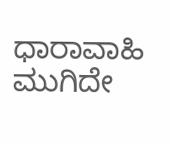ಧಾರಾವಾಹಿ ಮುಗಿದೇ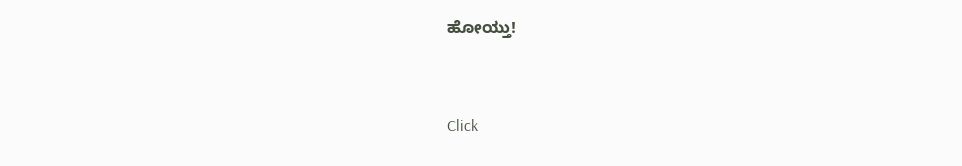ಹೋಯ್ತು!


Click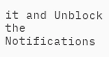it and Unblock the Notifications